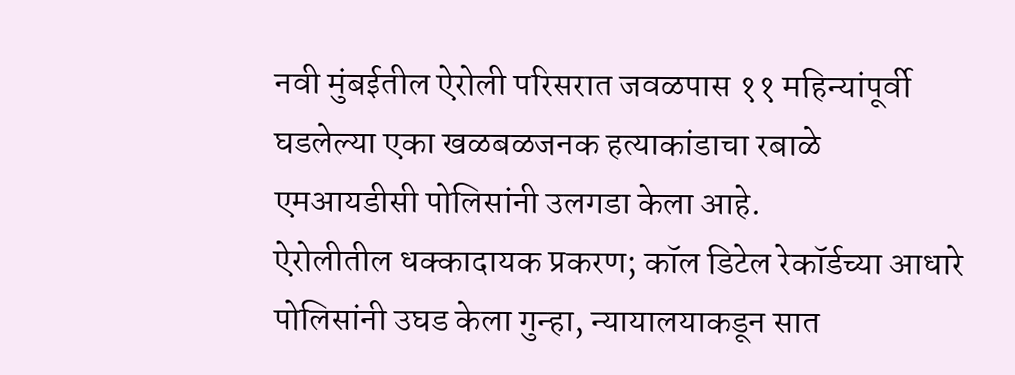नवी मुंबईतील ऐरोली परिसरात जवळपास ११ महिन्यांपूर्वी घडलेल्या एका खळबळजनक हत्याकांडाचा रबाळे एमआयडीसी पोलिसांनी उलगडा केला आहे.
ऐरोलीतील धक्कादायक प्रकरण; कॉल डिटेल रेकॉर्डच्या आधारे पोलिसांनी उघड केला गुन्हा, न्यायालयाकडून सात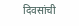दिवसांची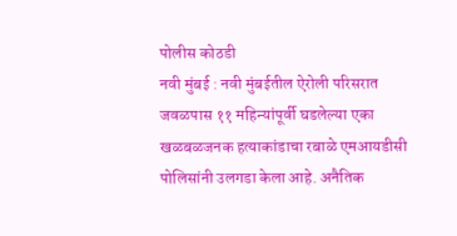पोलीस कोठडी
नवी मुंबई : नवी मुंबईतील ऐरोली परिसरात जवळपास ११ महिन्यांपूर्वी घडलेल्या एका खळबळजनक हत्याकांडाचा रबाळे एमआयडीसी पोलिसांनी उलगडा केला आहे. अनैतिक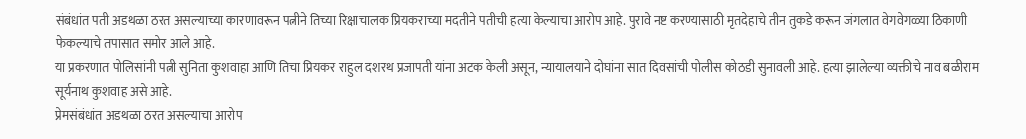संबंधांत पती अडथळा ठरत असल्याच्या कारणावरून पत्नीने तिच्या रिक्षाचालक प्रियकराच्या मदतीने पतीची हत्या केल्याचा आरोप आहे. पुरावे नष्ट करण्यासाठी मृतदेहाचे तीन तुकडे करून जंगलात वेगवेगळ्या ठिकाणी फेकल्याचे तपासात समोर आले आहे.
या प्रकरणात पोलिसांनी पत्नी सुनिता कुशवाहा आणि तिचा प्रियकर राहुल दशरथ प्रजापती यांना अटक केली असून, न्यायालयाने दोघांना सात दिवसांची पोलीस कोठडी सुनावली आहे. हत्या झालेल्या व्यक्तीचे नाव बळीराम सूर्यनाथ कुशवाह असे आहे.
प्रेमसंबंधांत अडथळा ठरत असल्याचा आरोप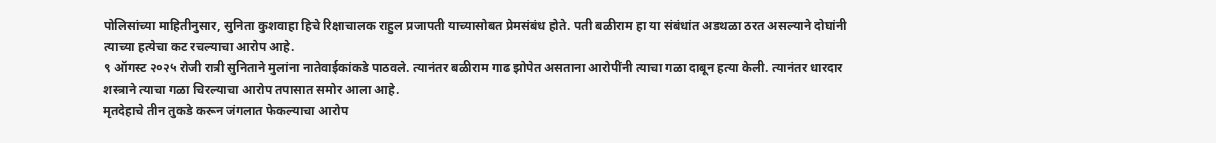पोलिसांच्या माहितीनुसार, सुनिता कुशवाहा हिचे रिक्षाचालक राहुल प्रजापती याच्यासोबत प्रेमसंबंध होते. पती बळीराम हा या संबंधांत अडथळा ठरत असल्याने दोघांनी त्याच्या हत्येचा कट रचल्याचा आरोप आहे.
९ ऑगस्ट २०२५ रोजी रात्री सुनिताने मुलांना नातेवाईकांकडे पाठवले. त्यानंतर बळीराम गाढ झोपेत असताना आरोपींनी त्याचा गळा दाबून हत्या केली. त्यानंतर धारदार शस्त्राने त्याचा गळा चिरल्याचा आरोप तपासात समोर आला आहे.
मृतदेहाचे तीन तुकडे करून जंगलात फेकल्याचा आरोप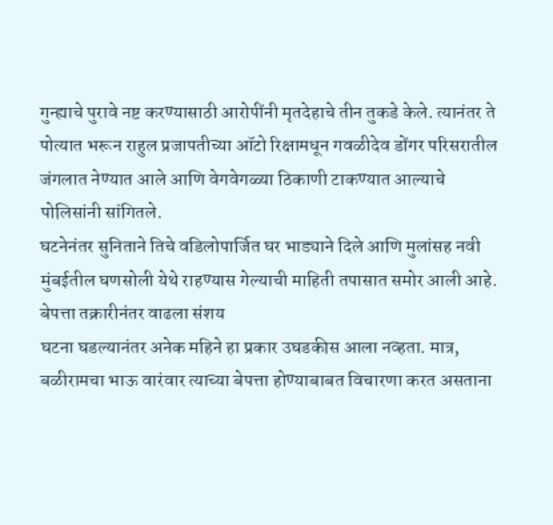गुन्ह्याचे पुरावे नष्ट करण्यासाठी आरोपींनी मृतदेहाचे तीन तुकडे केले. त्यानंतर ते पोत्यात भरून राहुल प्रजापतीच्या ऑटो रिक्षामधून गवळीदेव डोंगर परिसरातील जंगलात नेण्यात आले आणि वेगवेगळ्या ठिकाणी टाकण्यात आल्याचे पोलिसांनी सांगितले.
घटनेनंतर सुनिताने तिचे वडिलोपार्जित घर भाड्याने दिले आणि मुलांसह नवी मुंबईतील घणसोली येथे राहण्यास गेल्याची माहिती तपासात समोर आली आहे.
बेपत्ता तक्रारीनंतर वाढला संशय
घटना घडल्यानंतर अनेक महिने हा प्रकार उघडकीस आला नव्हता. मात्र, बळीरामचा भाऊ वारंवार त्याच्या बेपत्ता होण्याबाबत विचारणा करत असताना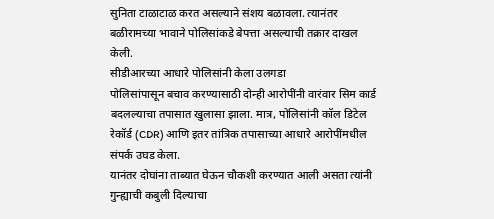सुनिता टाळाटाळ करत असल्याने संशय बळावला. त्यानंतर बळीरामच्या भावाने पोलिसांकडे बेपत्ता असल्याची तक्रार दाखल केली.
सीडीआरच्या आधारे पोलिसांनी केला उलगडा
पोलिसांपासून बचाव करण्यासाठी दोन्ही आरोपींनी वारंवार सिम कार्ड बदलल्याचा तपासात खुलासा झाला. मात्र, पोलिसांनी कॉल डिटेल रेकॉर्ड (CDR) आणि इतर तांत्रिक तपासाच्या आधारे आरोपींमधील संपर्क उघड केला.
यानंतर दोघांना ताब्यात घेऊन चौकशी करण्यात आली असता त्यांनी गुन्ह्याची कबुली दिल्याचा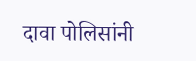दावा पोलिसांनी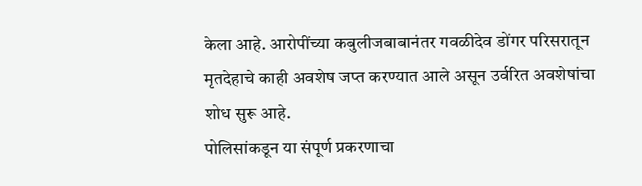केला आहे. आरोपींच्या कबुलीजबाबानंतर गवळीदेव डोंगर परिसरातून मृतदेहाचे काही अवशेष जप्त करण्यात आले असून उर्वरित अवशेषांचा शोध सुरू आहे.
पोलिसांकडून या संपूर्ण प्रकरणाचा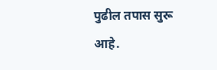पुढील तपास सुरू आहे.